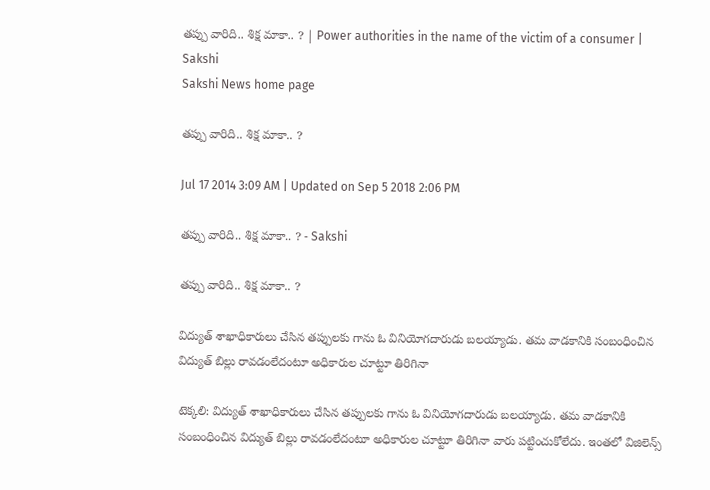తప్పు వారిది.. శిక్ష మాకా.. ? | Power authorities in the name of the victim of a consumer | Sakshi
Sakshi News home page

తప్పు వారిది.. శిక్ష మాకా.. ?

Jul 17 2014 3:09 AM | Updated on Sep 5 2018 2:06 PM

తప్పు వారిది.. శిక్ష మాకా.. ? - Sakshi

తప్పు వారిది.. శిక్ష మాకా.. ?

విద్యుత్ శాఖాధికారులు చేసిన తప్పులకు గాను ఓ వినియోగదారుడు బలయ్యాడు. తమ వాడకానికి సంబంధించిన విద్యుత్ బిల్లు రావడంలేదంటూ అధికారుల చూట్టూ తిరిగినా

టెక్కలి: విద్యుత్ శాఖాధికారులు చేసిన తప్పులకు గాను ఓ వినియోగదారుడు బలయ్యాడు. తమ వాడకానికి సంబంధించిన విద్యుత్ బిల్లు రావడంలేదంటూ అధికారుల చూట్టూ తిరిగినా వారు పట్టించుకోలేదు. ఇంతలో విజిలెన్స్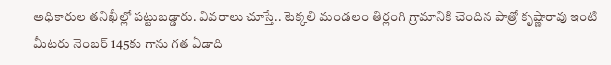అధికారుల తనిఖీల్లో పట్టుబడ్డారు. వివరాలు చూస్తే.. టెక్కలి మండలం తిర్లంగి గ్రామానికి చెందిన పాత్రో కృష్ణారావు ఇంటి మీటరు నెంబర్ 145కు గాను గత ఏడాది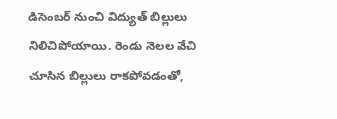డిసెంబర్ నుంచి విద్యుత్ బిల్లులు నిలిచిపోయాయి. రెండు నెలల వేచి చూసిన బిల్లులు రాకపోవడంతో,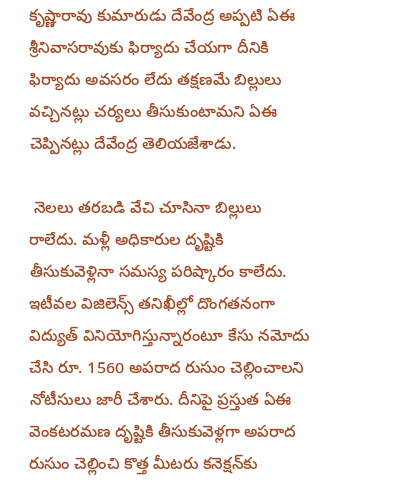కృష్ణారావు కుమారుడు దేవేంద్ర అప్పటి ఏఈ శ్రీనివాసరావుకు ఫిర్యాదు చేయగా దీనికి ఫిర్యాదు అవసరం లేదు తక్షణమే బిల్లులు వచ్చినట్లు చర్యలు తీసుకుంటామని ఏఈ చెప్పినట్లు దేవేంద్ర తెలియజేశాడు.

 నెలలు తరబడి వేచి చూసినా బిల్లులు రాలేదు. మళ్లీ అధికారుల దృష్టికి తీసుకువెళ్లినా సమస్య పరిష్కారం కాలేదు. ఇటీవల విజిలెన్స్ తనిఖీల్లో దొంగతనంగా  విద్యుత్ వినియోగిస్తున్నారంటూ కేసు నమోదు చేసి రూ. 1560 అపరాద రుసుం చెల్లించాలని నోటీసులు జారీ చేశారు. దీనిపై ప్రస్తుత ఏఈ వెంకటరమణ దృష్టికి తీసుకువెళ్లగా అపరాద రుసుం చెల్లించి కొత్త మీటరు కనెక్షన్‌కు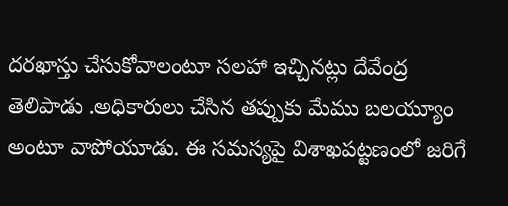దరఖాస్తు చేసుకోవాలంటూ సలహా ఇచ్చినట్లు దేవేంద్ర తెలిపాడు .అధికారులు చేసిన తప్పుకు మేము బలయ్యూం అంటూ వాపోయూడు. ఈ సమస్యపై విశాఖపట్టణంలో జరిగే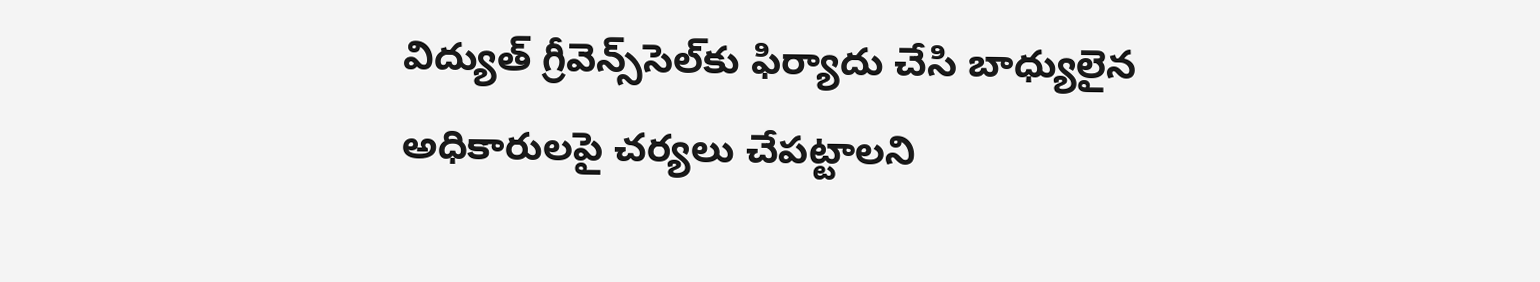విద్యుత్ గ్రీవెన్స్‌సెల్‌కు ఫిర్యాదు చేసి బాధ్యులైన అధికారులపై చర్యలు చేపట్టాలని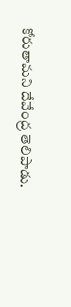కోరుతామని దేవేంద్ర తెలిపాడు.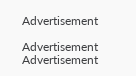Advertisement

Advertisement
Advertisement